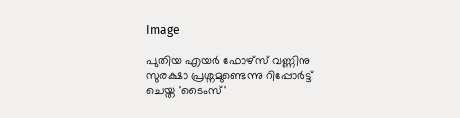Image

പുതിയ എയർ ഫോഴ്‌സ് വണ്ണിനു സുരക്ഷാ പ്രശ്നമുണ്ടെന്നു റിപ്പോർട്ട് ചെയ്ത 'ടൈംസ്'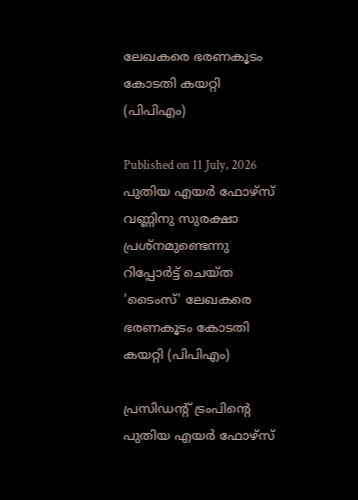ലേഖകരെ ഭരണകൂടം കോടതി കയറ്റി (പിപിഎം)

Published on 11 July, 2026
പുതിയ എയർ ഫോഴ്‌സ് വണ്ണിനു സുരക്ഷാ പ്രശ്നമുണ്ടെന്നു റിപ്പോർട്ട് ചെയ്ത 'ടൈംസ്' ലേഖകരെ ഭരണകൂടം കോടതി കയറ്റി (പിപിഎം)

പ്രസിഡന്റ് ട്രംപിന്റെ പുതിയ എയർ ഫോഴ്‌സ്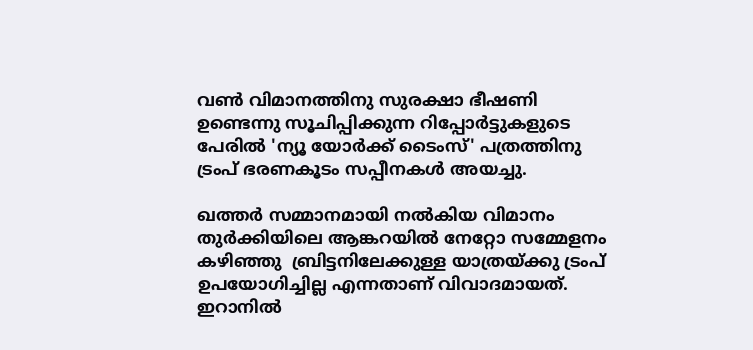വൺ വിമാനത്തിനു സുരക്ഷാ ഭീഷണി ഉണ്ടെന്നു സൂചിപ്പിക്കുന്ന റിപ്പോർട്ടുകളുടെ പേരിൽ 'ന്യൂ യോർക്ക് ടൈംസ്' പത്രത്തിനു ട്രംപ് ഭരണകൂടം സപ്പീനകൾ അയച്ചു.

ഖത്തർ സമ്മാനമായി നൽകിയ വിമാനം തുർക്കിയിലെ ആങ്കറയിൽ നേറ്റോ സമ്മേളനം കഴിഞ്ഞു  ബ്രിട്ടനിലേക്കുള്ള യാത്രയ്ക്കു ട്രംപ് ഉപയോഗിച്ചില്ല എന്നതാണ് വിവാദമായത്. ഇറാനിൽ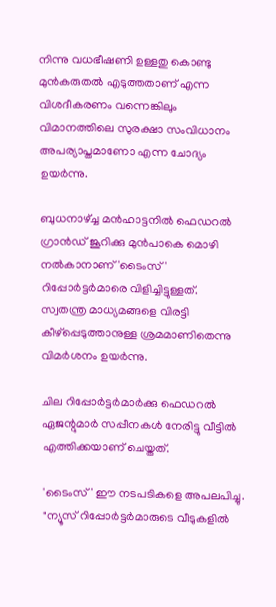നിന്നു വധഭീഷണി ഉള്ളതു കൊണ്ടു മുൻകരുതൽ എടുത്തതാണ് എന്ന വിശദീകരണം വന്നെങ്കിലും വിമാനത്തിലെ സുരക്ഷാ സംവിധാനം അപര്യാപ്തമാണോ എന്ന ചോദ്യം ഉയർന്നു.

ബുധനാഴ്ച്ച മൻഹാട്ടനിൽ ഫെഡറൽ ഗ്രാൻഡ് ജൂറിക്കു മുൻപാകെ മൊഴി നൽകാനാണ് 'ടൈംസ്' റിപ്പോർട്ടർമാരെ വിളിച്ചിട്ടുള്ളത്. സ്വതന്ത്ര മാധ്യമങ്ങളെ വിരട്ടി കീഴ്‌പ്പെടുത്താനുള്ള ശ്രമമാണിതെന്നു വിമർശനം ഉയർന്നു.

ചില റിപ്പോർട്ടർമാർക്കു ഫെഡറൽ ഏജന്റുമാർ സപ്പീനകൾ നേരിട്ടു വീട്ടിൽ എത്തിക്കയാണ് ചെയ്തത്.

'ടൈംസ്' ഈ നടപടികളെ അപലപിച്ചു. "ന്യൂസ് റിപ്പോർട്ടർമാരുടെ വീടുകളിൽ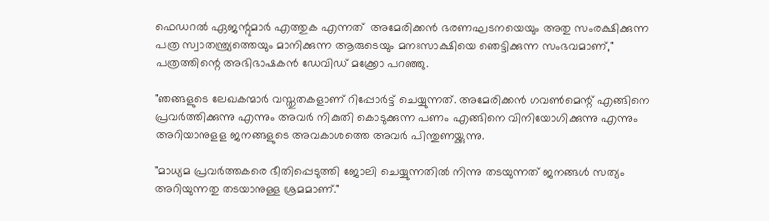ഫെഡറൽ ഏജന്റുമാർ എത്തുക എന്നത്  അമേരിക്കൻ ഭരണഘടനയെയും അതു സംരക്ഷിക്കുന്ന പത്ര സ്വാതന്ത്ര്യത്തെയും മാനിക്കുന്ന ആരുടെയും മനഃസാക്ഷിയെ ഞെട്ടിക്കുന്ന സംഭവമാണ്," പത്രത്തിന്റെ അഭിഭാഷകൻ ഡേവിഡ് മക്ക്രോ പറഞ്ഞു.

"ഞങ്ങളുടെ ലേഖകന്മാർ വസ്തുതകളാണ് റിപ്പോർട്ട് ചെയ്യുന്നത്. അമേരിക്കൻ ഗവൺമെന്റ് എങ്ങിനെ പ്രവർത്തിക്കുന്നു എന്നും അവർ നികുതി കൊടുക്കുന്ന പണം എങ്ങിനെ വിനിയോഗിക്കുന്നു എന്നും അറിയാനുളള ജനങ്ങളുടെ അവകാശത്തെ അവർ പിന്തുണയ്ക്കുന്നു.

"മാധ്യമ പ്രവർത്തകരെ ഭീതിപ്പെടുത്തി ജോലി ചെയ്യുന്നതിൽ നിന്നു തടയുന്നത് ജനങ്ങൾ സത്യം അറിയുന്നതു തടയാനുള്ള ശ്രമമാണ്."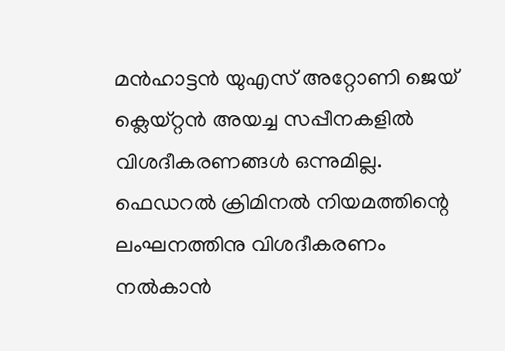മൻഹാട്ടൻ യുഎസ് അറ്റോണി ജെയ് ക്ലെയ്റ്റൻ അയച്ച സപ്പീനകളിൽ വിശദീകരണങ്ങൾ ഒന്നുമില്ല. ഫെഡറൽ ക്രിമിനൽ നിയമത്തിന്റെ ലംഘനത്തിനു വിശദീകരണം നൽകാൻ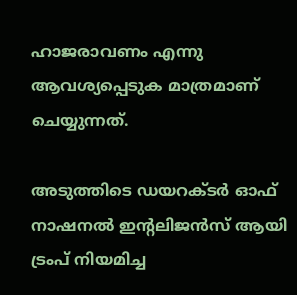ഹാജരാവണം എന്നു ആവശ്യപ്പെടുക മാത്രമാണ് ചെയ്യുന്നത്.

അടുത്തിടെ ഡയറക്ടർ ഓഫ് നാഷനൽ ഇന്റലിജൻസ് ആയി ട്രംപ് നിയമിച്ച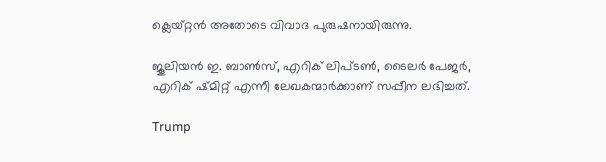ക്ലെയ്റ്റൻ അതോടെ വിവാദ പുരുഷനായിരുന്നു.

ജൂലിയൻ ഇ. ബാൺസ്, എറിക് ലിപ്ടൺ, ടൈലർ പേജർ, എറിക് ഷ്മിറ്റ് എന്നീ ലേഖകന്മാർക്കാണ് സപ്പീന ലഭിച്ചത്.

Trump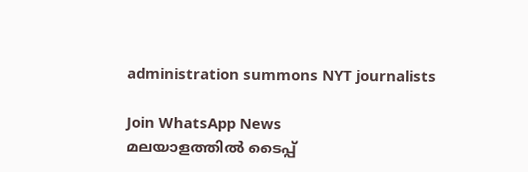administration summons NYT journalists

Join WhatsApp News
മലയാളത്തില്‍ ടൈപ്പ്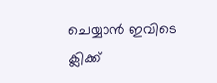ചെയ്യാന്‍ ഇവിടെ ക്ലിക്ക്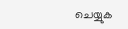ചെയ്യുക